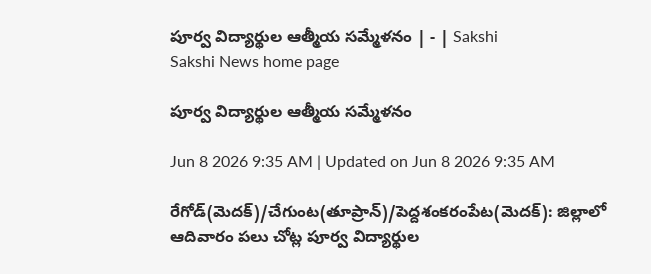పూర్వ విద్యార్థుల ఆత్మీయ సమ్మేళనం | - | Sakshi
Sakshi News home page

పూర్వ విద్యార్థుల ఆత్మీయ సమ్మేళనం

Jun 8 2026 9:35 AM | Updated on Jun 8 2026 9:35 AM

రేగోడ్‌(మెదక్‌)/చేగుంట(తూప్రాన్‌)/పెద్దశంకరంపేట(మెదక్‌): జిల్లాలో ఆదివారం పలు చోట్ల పూర్వ విద్యార్థుల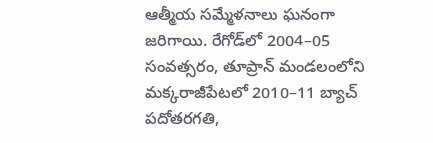ఆత్మీయ సమ్మేళనాలు ఘనంగా జరిగాయి. రేగోడ్‌లో 2004–05 సంవత్సరం, తూప్రాన్‌ మండలంలోని మక్కరాజీపేటలో 2010–11 బ్యాచ్‌ పదోతరగతి,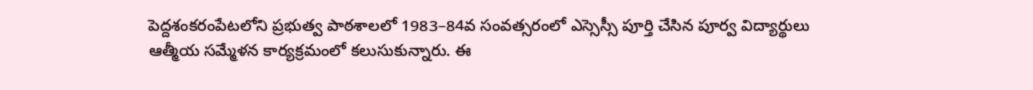పెద్దశంకరంపేటలోని ప్రభుత్వ పాఠశాలలో 1983–84వ సంవత్సరంలో ఎస్సెస్సీ పూర్తి చేసిన పూర్వ విద్యార్థులు ఆత్మీయ సమ్మేళన కార్యక్రమంలో కలుసుకున్నారు. ఈ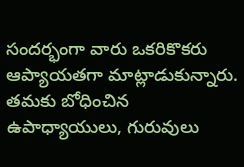సందర్భంగా వారు ఒకరికొకరు ఆప్యాయతగా మాట్లాడుకున్నారు. తమకు బోధించిన ఉపాధ్యాయులు, గురువులు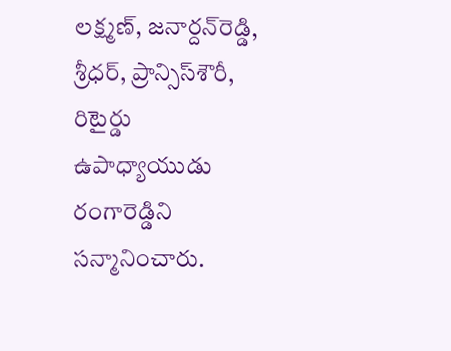లక్ష్మణ్‌, జనార్దన్‌రెడ్డి, శ్రీధర్‌, ప్రాన్సిస్‌శౌరీ, రిటైర్డు ఉపాధ్యాయుడు రంగారెడ్డిని సన్మానించారు.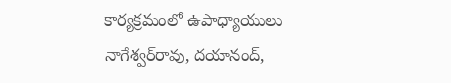కార్యక్రమంలో ఉపాధ్యాయులు నాగేశ్వర్‌రావు, దయానంద్‌,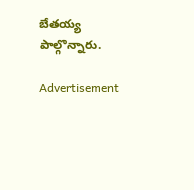బేతయ్య పాల్గొన్నారు.

Advertisement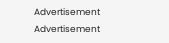Advertisement
Advertisement